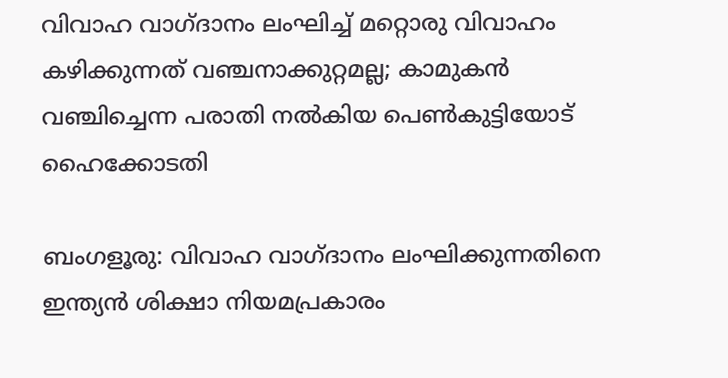വിവാഹ വാഗ്ദാനം ലംഘിച്ച് മറ്റൊരു വിവാഹം കഴിക്കുന്നത് വഞ്ചനാക്കുറ്റമല്ല; കാമുകന്‍ വഞ്ചിച്ചെന്ന പരാതി നല്‍കിയ പെണ്‍കുട്ടിയോട് ഹൈക്കോടതി

ബംഗളൂരു: വിവാഹ വാഗ്ദാനം ലംഘിക്കുന്നതിനെ ഇന്ത്യന്‍ ശിക്ഷാ നിയമപ്രകാരം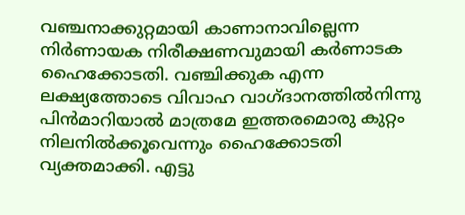വഞ്ചനാക്കുറ്റമായി കാണാനാവില്ലെന്ന നിര്‍ണായക നിരീക്ഷണവുമായി കര്‍ണാടക ഹൈക്കോടതി. വഞ്ചിക്കുക എന്ന ലക്ഷ്യത്തോടെ വിവാഹ വാഗ്ദാനത്തില്‍നിന്നു പിന്‍മാറിയാല്‍ മാത്രമേ ഇത്തരമൊരു കുറ്റം നിലനില്‍ക്കൂവെന്നും ഹൈക്കോടതി വ്യക്തമാക്കി. എട്ടു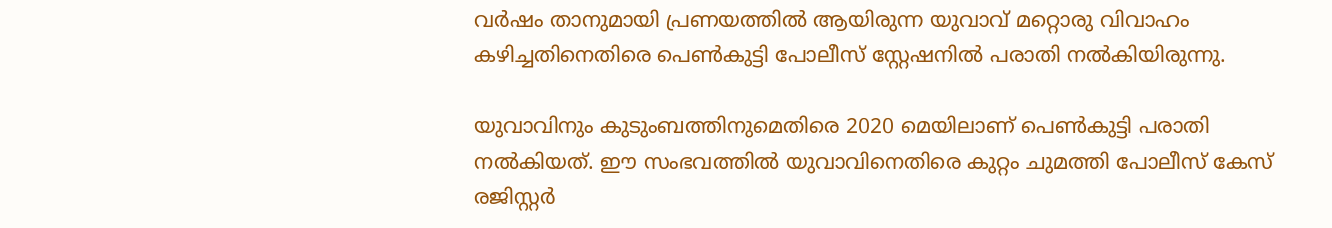വര്‍ഷം താനുമായി പ്രണയത്തില്‍ ആയിരുന്ന യുവാവ് മറ്റൊരു വിവാഹം കഴിച്ചതിനെതിരെ പെണ്‍കുട്ടി പോലീസ് സ്റ്റേഷനില്‍ പരാതി നല്‍കിയിരുന്നു.

യുവാവിനും കുടുംബത്തിനുമെതിരെ 2020 മെയിലാണ് പെണ്‍കുട്ടി പരാതി നല്‍കിയത്. ഈ സംഭവത്തില്‍ യുവാവിനെതിരെ കുറ്റം ചുമത്തി പോലീസ് കേസ് രജിസ്റ്റര്‍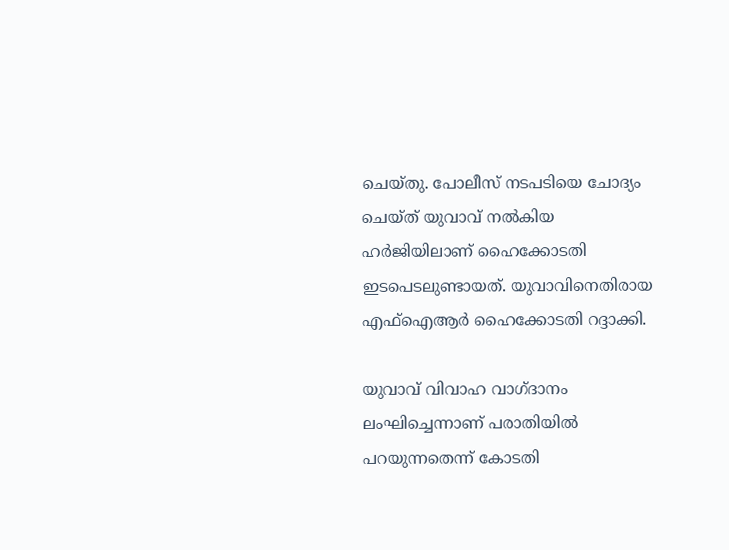ചെയ്തു. പോലീസ് നടപടിയെ ചോദ്യം ചെയ്ത് യുവാവ് നല്‍കിയ ഹര്‍ജിയിലാണ് ഹൈക്കോടതി ഇടപെടലുണ്ടായത്. യുവാവിനെതിരായ എഫ്‌ഐആര്‍ ഹൈക്കോടതി റദ്ദാക്കി.

യുവാവ് വിവാഹ വാഗ്ദാനം ലംഘിച്ചെന്നാണ് പരാതിയില്‍ പറയുന്നതെന്ന് കോടതി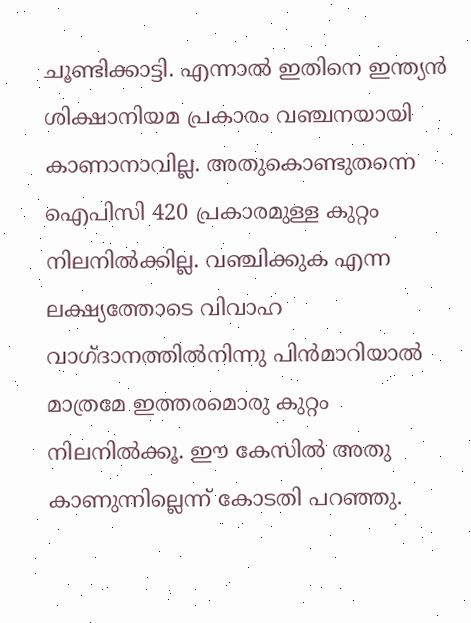ചൂണ്ടിക്കാട്ടി. എന്നാല്‍ ഇതിനെ ഇന്ത്യന്‍ ശിക്ഷാനിയമ പ്രകാരം വഞ്ചനയായി കാണാനാവില്ല. അതുകൊണ്ടുതന്നെ ഐപിസി 420 പ്രകാരമുള്ള കുറ്റം നിലനില്‍ക്കില്ല. വഞ്ചിക്കുക എന്ന ലക്ഷ്യത്തോടെ വിവാഹ വാഗ്ദാനത്തില്‍നിന്നു പിന്‍മാറിയാല്‍ മാത്രമേ ഇത്തരമൊരു കുറ്റം നിലനില്‍ക്കൂ. ഈ കേസില്‍ അതു കാണുന്നില്ലെന്ന് കോടതി പറഞ്ഞു.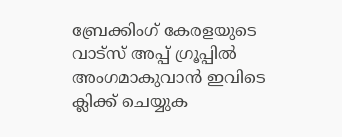ബ്രേക്കിംഗ് കേരളയുടെ വാട്സ് അപ്പ് ഗ്രൂപ്പിൽ അംഗമാകുവാൻ ഇവിടെ ക്ലിക്ക് ചെയ്യുക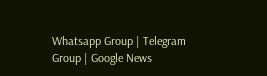Whatsapp Group | Telegram Group | Google News